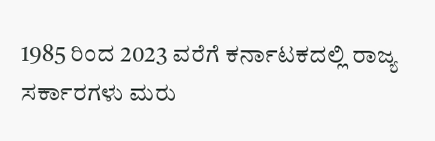1985 ರಿಂದ 2023 ವರೆಗೆ ಕರ್ನಾಟಕದಲ್ಲಿ ರಾಜ್ಯ ಸರ್ಕಾರಗಳು ಮರು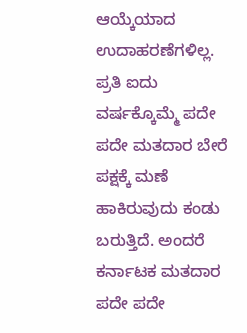ಆಯ್ಕೆಯಾದ ಉದಾಹರಣೆಗಳಿಲ್ಲ. ಪ್ರತಿ ಐದು ವರ್ಷಕ್ಕೊಮ್ಮೆ ಪದೇ ಪದೇ ಮತದಾರ ಬೇರೆ ಪಕ್ಷಕ್ಕೆ ಮಣೆ ಹಾಕಿರುವುದು ಕಂಡು ಬರುತ್ತಿದೆ. ಅಂದರೆ ಕರ್ನಾಟಕ ಮತದಾರ ಪದೇ ಪದೇ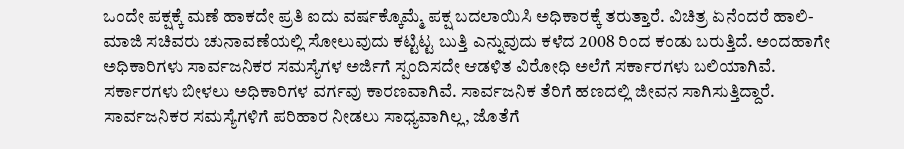ಒಂದೇ ಪಕ್ಷಕ್ಕೆ ಮಣೆ ಹಾಕದೇ ಪ್ರತಿ ಐದು ವರ್ಷಕ್ಕೊಮ್ಮೆ ಪಕ್ಷ ಬದಲಾಯಿಸಿ ಅಧಿಕಾರಕ್ಕೆ ತರುತ್ತಾರೆ. ವಿಚಿತ್ರ ಏನೆಂದರೆ ಹಾಲಿ-ಮಾಜಿ ಸಚಿವರು ಚುನಾವಣೆಯಲ್ಲಿ ಸೋಲುವುದು ಕಟ್ಟಿಟ್ಟ ಬುತ್ತಿ ಎನ್ನುವುದು ಕಳೆದ 2008 ರಿಂದ ಕಂಡು ಬರುತ್ತಿದೆ. ಅಂದಹಾಗೇ ಅಧಿಕಾರಿಗಳು ಸಾರ್ವಜನಿಕರ ಸಮಸ್ಯೆಗಳ ಅರ್ಜಿಗೆ ಸ್ಪಂದಿಸದೇ ಆಡಳಿತ ವಿರೋಧಿ ಅಲೆಗೆ ಸರ್ಕಾರಗಳು ಬಲಿಯಾಗಿವೆ. ಸರ್ಕಾರಗಳು ಬೀಳಲು ಅಧಿಕಾರಿಗಳ ವರ್ಗವು ಕಾರಣವಾಗಿವೆ. ಸಾರ್ವಜನಿಕ ತೆರಿಗೆ ಹಣದಲ್ಲಿ ಜೀವನ ಸಾಗಿಸುತ್ತಿದ್ದಾರೆ. ಸಾರ್ವಜನಿಕರ ಸಮಸ್ಯೆಗಳಿಗೆ ಪರಿಹಾರ ನೀಡಲು ಸಾಧ್ಯವಾಗಿಲ್ಲ, ಜೊತೆಗೆ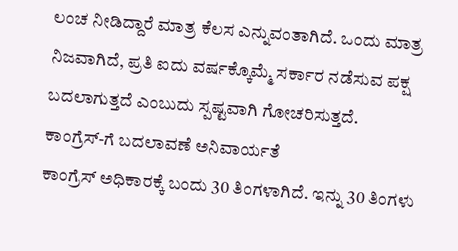ಲಂಚ ನೀಡಿದ್ದಾರೆ ಮಾತ್ರ ಕೆಲಸ ಎನ್ನುವಂತಾಗಿದೆ. ಒಂದು ಮಾತ್ರ ನಿಜವಾಗಿದೆ, ಪ್ರತಿ ಐದು ವರ್ಷಕ್ಕೊಮ್ಮೆ ಸರ್ಕಾರ ನಡೆಸುವ ಪಕ್ಷ ಬದಲಾಗುತ್ತದೆ ಎಂಬುದು ಸ್ಪಷ್ಟವಾಗಿ ಗೋಚರಿಸುತ್ತದೆ.
ಕಾಂಗ್ರೆಸ್-ಗೆ ಬದಲಾವಣೆ ಅನಿವಾರ್ಯತೆ
ಕಾಂಗ್ರೆಸ್ ಅಧಿಕಾರಕ್ಕೆ ಬಂದು 30 ತಿಂಗಳಾಗಿದೆ. ಇನ್ನು 30 ತಿಂಗಳು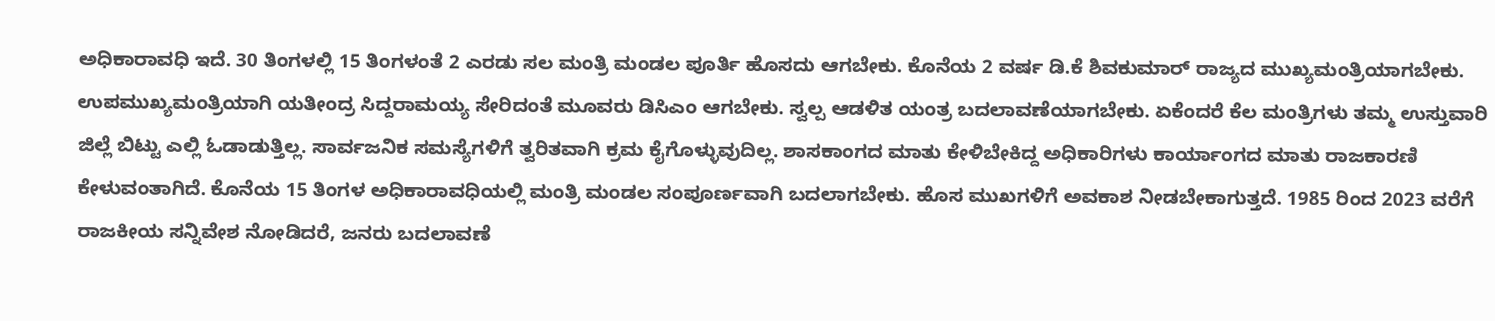ಅಧಿಕಾರಾವಧಿ ಇದೆ. 30 ತಿಂಗಳಲ್ಲಿ 15 ತಿಂಗಳಂತೆ 2 ಎರಡು ಸಲ ಮಂತ್ರಿ ಮಂಡಲ ಪೂರ್ತಿ ಹೊಸದು ಆಗಬೇಕು. ಕೊನೆಯ 2 ವರ್ಷ ಡಿ.ಕೆ ಶಿವಕುಮಾರ್ ರಾಜ್ಯದ ಮುಖ್ಯಮಂತ್ರಿಯಾಗಬೇಕು. ಉಪಮುಖ್ಯಮಂತ್ರಿಯಾಗಿ ಯತೀಂದ್ರ ಸಿದ್ದರಾಮಯ್ಯ ಸೇರಿದಂತೆ ಮೂವರು ಡಿಸಿಎಂ ಆಗಬೇಕು. ಸ್ವಲ್ಪ ಆಡಳಿತ ಯಂತ್ರ ಬದಲಾವಣೆಯಾಗಬೇಕು. ಏಕೆಂದರೆ ಕೆಲ ಮಂತ್ರಿಗಳು ತಮ್ಮ ಉಸ್ತುವಾರಿ ಜಿಲ್ಲೆ ಬಿಟ್ಟು ಎಲ್ಲಿ ಓಡಾಡುತ್ತಿಲ್ಲ. ಸಾರ್ವಜನಿಕ ಸಮಸ್ಯೆಗಳಿಗೆ ತ್ವರಿತವಾಗಿ ಕ್ರಮ ಕೈಗೊಳ್ಳುವುದಿಲ್ಲ. ಶಾಸಕಾಂಗದ ಮಾತು ಕೇಳಿಬೇಕಿದ್ದ ಅಧಿಕಾರಿಗಳು ಕಾರ್ಯಾಂಗದ ಮಾತು ರಾಜಕಾರಣಿ ಕೇಳುವಂತಾಗಿದೆ. ಕೊನೆಯ 15 ತಿಂಗಳ ಅಧಿಕಾರಾವಧಿಯಲ್ಲಿ ಮಂತ್ರಿ ಮಂಡಲ ಸಂಪೂರ್ಣವಾಗಿ ಬದಲಾಗಬೇಕು. ಹೊಸ ಮುಖಗಳಿಗೆ ಅವಕಾಶ ನೀಡಬೇಕಾಗುತ್ತದೆ. 1985 ರಿಂದ 2023 ವರೆಗೆ ರಾಜಕೀಯ ಸನ್ನಿವೇಶ ನೋಡಿದರೆ, ಜನರು ಬದಲಾವಣೆ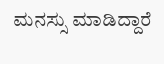ಮನಸ್ಸು ಮಾಡಿದ್ದಾರೆ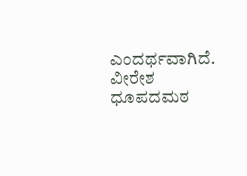ಎಂದರ್ಥವಾಗಿದೆ.
ವೀರೇಶ ಧೂಪದಮಠ